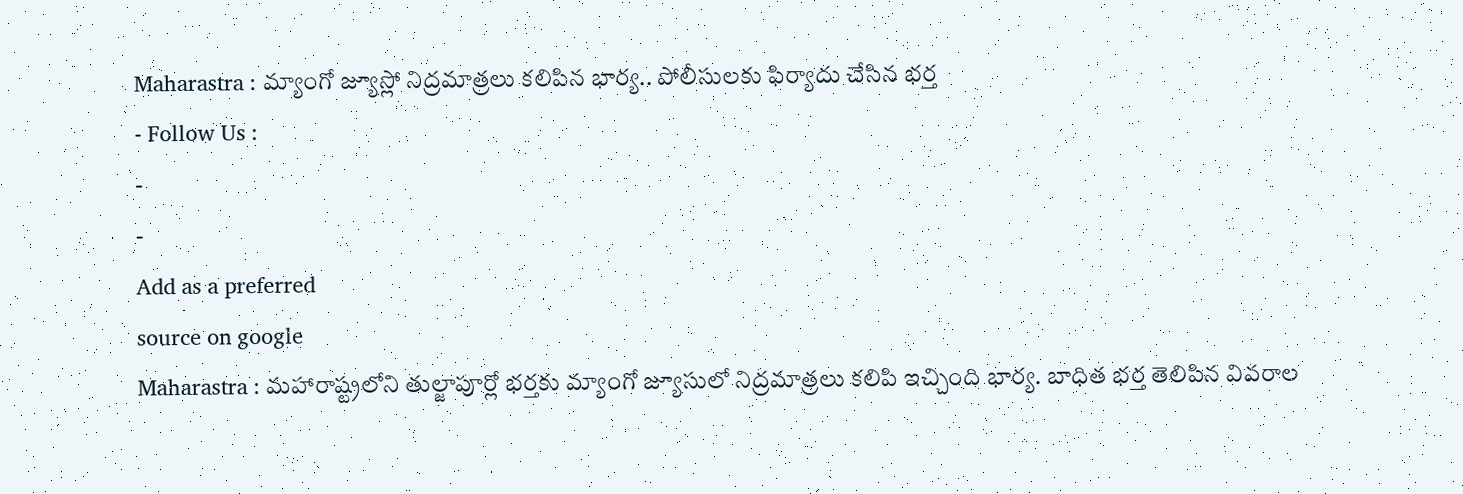Maharastra : మ్యాంగో జ్యూస్లో నిద్రమాత్రలు కలిపిన భార్య.. పోలీసులకు ఫిర్యాదు చేసిన భర్త
- Follow Us :
-
-
Add as a preferred
source on google
Maharastra : మహారాష్ట్రలోని తుల్జాపూర్లో భర్తకు మ్యాంగో జ్యూసులో నిద్రమాత్రలు కలిపి ఇచ్చింది భార్య. బాధిత భర్త తెలిపిన వివరాల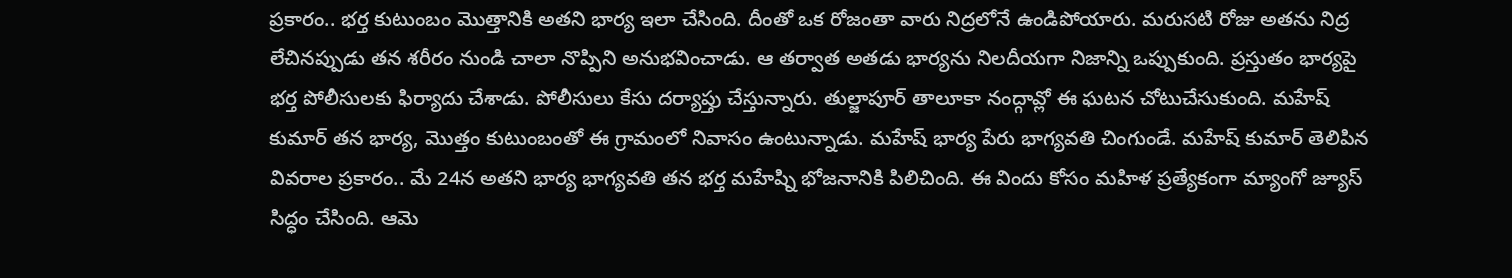ప్రకారం.. భర్త కుటుంబం మొత్తానికి అతని భార్య ఇలా చేసింది. దీంతో ఒక రోజంతా వారు నిద్రలోనే ఉండిపోయారు. మరుసటి రోజు అతను నిద్ర లేచినప్పుడు తన శరీరం నుండి చాలా నొప్పిని అనుభవించాడు. ఆ తర్వాత అతడు భార్యను నిలదీయగా నిజాన్ని ఒప్పుకుంది. ప్రస్తుతం భార్యపై భర్త పోలీసులకు ఫిర్యాదు చేశాడు. పోలీసులు కేసు దర్యాప్తు చేస్తున్నారు. తుల్జాపూర్ తాలూకా నంద్గావ్లో ఈ ఘటన చోటుచేసుకుంది. మహేష్ కుమార్ తన భార్య, మొత్తం కుటుంబంతో ఈ గ్రామంలో నివాసం ఉంటున్నాడు. మహేష్ భార్య పేరు భాగ్యవతి చింగుండే. మహేష్ కుమార్ తెలిపిన వివరాల ప్రకారం.. మే 24న అతని భార్య భాగ్యవతి తన భర్త మహేష్ని భోజనానికి పిలిచింది. ఈ విందు కోసం మహిళ ప్రత్యేకంగా మ్యాంగో జ్యూస్ సిద్ధం చేసింది. ఆమె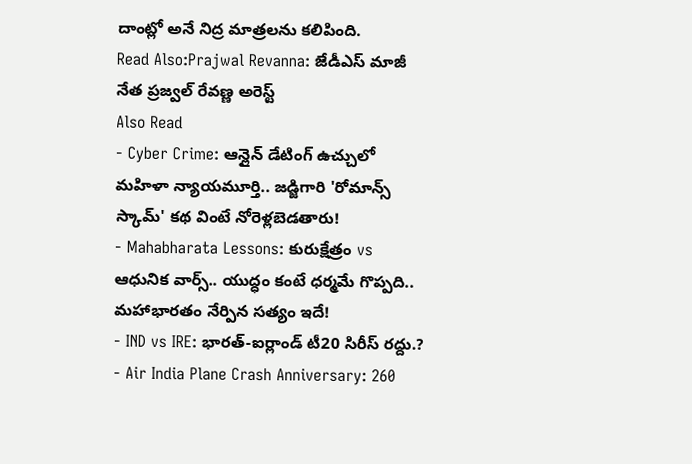దాంట్లో అనే నిద్ర మాత్రలను కలిపింది.
Read Also:Prajwal Revanna: జేడీఎస్ మాజీ నేత ప్రజ్వల్ రేవణ్ణ అరెస్ట్
Also Read
- Cyber Crime: ఆన్లైన్ డేటింగ్ ఉచ్చులో మహిళా న్యాయమూర్తి.. జడ్జిగారి 'రోమాన్స్ స్కామ్' కథ వింటే నోరెళ్లబెడతారు!
- Mahabharata Lessons: కురుక్షేత్రం vs ఆధునిక వార్స్.. యుద్ధం కంటే ధర్మమే గొప్పది.. మహాభారతం నేర్పిన సత్యం ఇదే!
- IND vs IRE: భారత్-ఐర్లాండ్ టీ20 సిరీస్ రద్దు.?
- Air India Plane Crash Anniversary: 260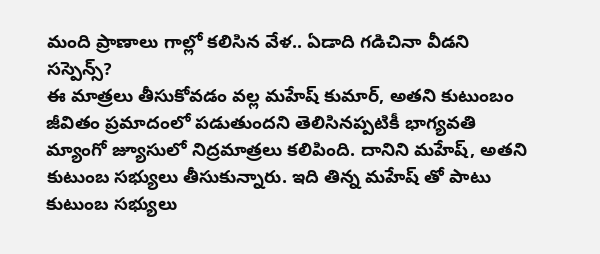మంది ప్రాణాలు గాల్లో కలిసిన వేళ.. ఏడాది గడిచినా వీడని సస్పెన్స్?
ఈ మాత్రలు తీసుకోవడం వల్ల మహేష్ కుమార్, అతని కుటుంబం జీవితం ప్రమాదంలో పడుతుందని తెలిసినప్పటికీ భాగ్యవతి మ్యాంగో జ్యూసులో నిద్రమాత్రలు కలిపింది. దానిని మహేష్, అతని కుటుంబ సభ్యులు తీసుకున్నారు. ఇది తిన్న మహేష్ తో పాటు కుటుంబ సభ్యులు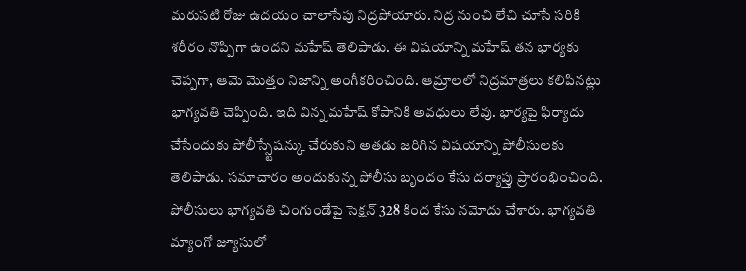మరుసటి రోజు ఉదయం చాలాసేపు నిద్రపోయారు. నిద్ర నుంచి లేచి చూసే సరికి శరీరం నొప్పిగా ఉందని మహేష్ తెలిపాడు. ఈ విషయాన్ని మహేష్ తన భార్యకు చెప్పగా, ఆమె మొత్తం నిజాన్ని అంగీకరించింది. ఆమ్రాలలో నిద్రమాత్రలు కలిపినట్లు భాగ్యవతి చెప్పింది. ఇది విన్న మహేష్ కోపానికి అవధులు లేవు. భార్యపై ఫిర్యాదు చేసేందుకు పోలీస్స్టేషన్కు చేరుకుని అతడు జరిగిన విషయాన్ని పోలీసులకు తెలిపాడు. సమాచారం అందుకున్న పోలీసు బృందం కేసు దర్యాప్తు ప్రారంభించింది. పోలీసులు భాగ్యవతి చింగుండేపై సెక్షన్ 328 కింద కేసు నమోదు చేశారు. భాగ్యవతి మ్యాంగో జ్యూసులో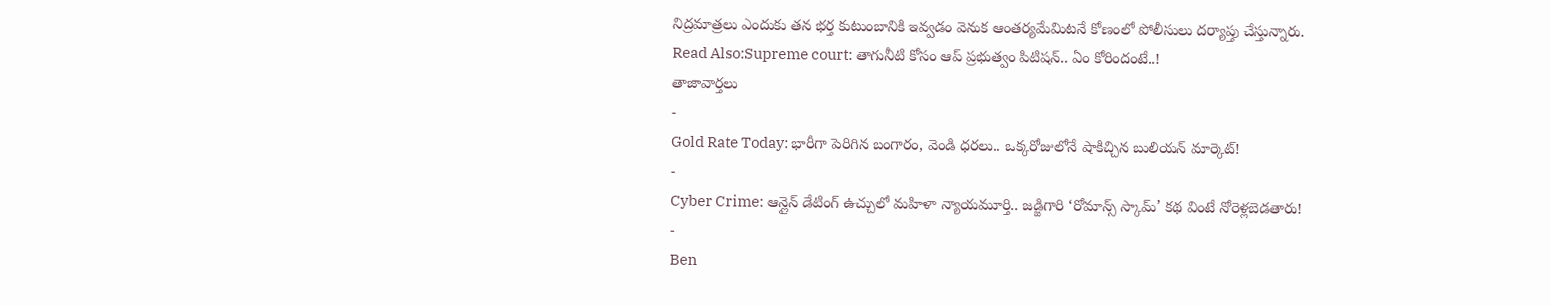నిద్రమాత్రలు ఎందుకు తన భర్త కుటుంబానికి ఇవ్వడం వెనుక ఆంతర్యమేమిటనే కోణంలో పోలీసులు దర్యాప్తు చేస్తున్నారు.
Read Also:Supreme court: తాగునీటి కోసం ఆప్ ప్రభుత్వం పిటిషన్.. ఏం కోరిందంటే..!
తాజావార్తలు
-
Gold Rate Today: భారీగా పెరిగిన బంగారం, వెండి ధరలు.. ఒక్కరోజులోనే షాకిచ్చిన బులియన్ మార్కెట్!
-
Cyber Crime: ఆన్లైన్ డేటింగ్ ఉచ్చులో మహిళా న్యాయమూర్తి.. జడ్జిగారి ‘రోమాన్స్ స్కామ్’ కథ వింటే నోరెళ్లబెడతారు!
-
Ben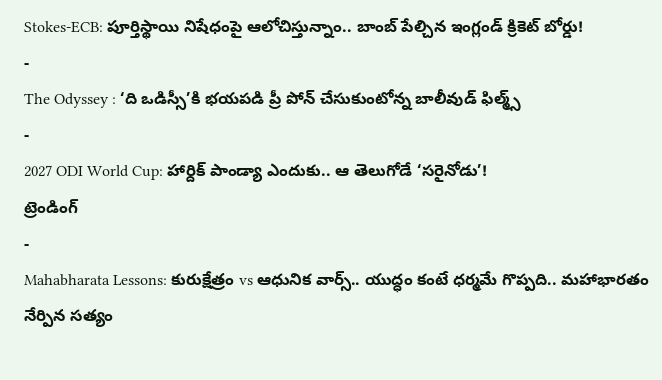Stokes-ECB: పూర్తిస్థాయి నిషేధంపై ఆలోచిస్తున్నాం.. బాంబ్ పేల్చిన ఇంగ్లండ్ క్రికెట్ బోర్డు!
-
The Odyssey : ‘ది ఒడిస్సీ’కి భయపడి ప్రీ పోన్ చేసుకుంటోన్న బాలీవుడ్ ఫిల్మ్స్
-
2027 ODI World Cup: హార్దిక్ పాండ్యా ఎందుకు.. ఆ తెలుగోడే ‘సరైనోడు’!
ట్రెండింగ్
-
Mahabharata Lessons: కురుక్షేత్రం vs ఆధునిక వార్స్.. యుద్ధం కంటే ధర్మమే గొప్పది.. మహాభారతం నేర్పిన సత్యం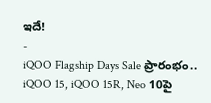ఇదే!
-
iQOO Flagship Days Sale ప్రారంభం.. iQOO 15, iQOO 15R, Neo 10పై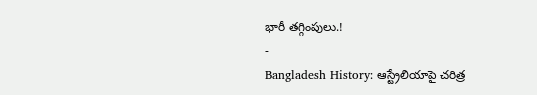భారీ తగ్గింపులు.!
-
Bangladesh History: ఆస్ట్రేలియాపై చరిత్ర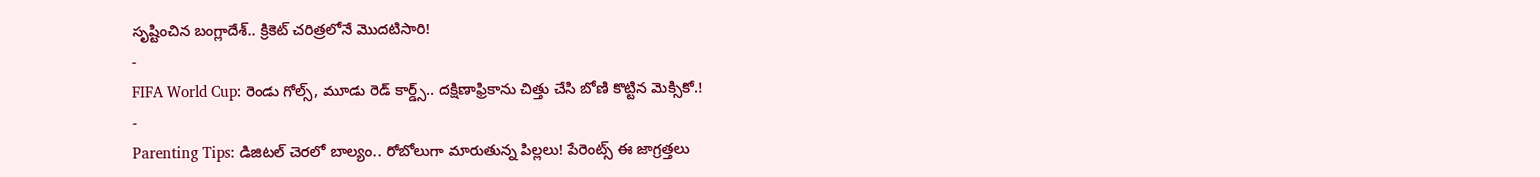సృష్టించిన బంగ్లాదేశ్.. క్రికెట్ చరిత్రలోనే మొదటిసారి!
-
FIFA World Cup: రెండు గోల్స్, మూడు రెడ్ కార్డ్స్.. దక్షిణాఫ్రికాను చిత్తు చేసి బోణి కొట్టిన మెక్సికో.!
-
Parenting Tips: డిజిటల్ చెరలో బాల్యం.. రోబోలుగా మారుతున్న పిల్లలు! పేరెంట్స్ ఈ జాగ్రత్తలు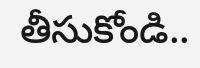తీసుకోండి..